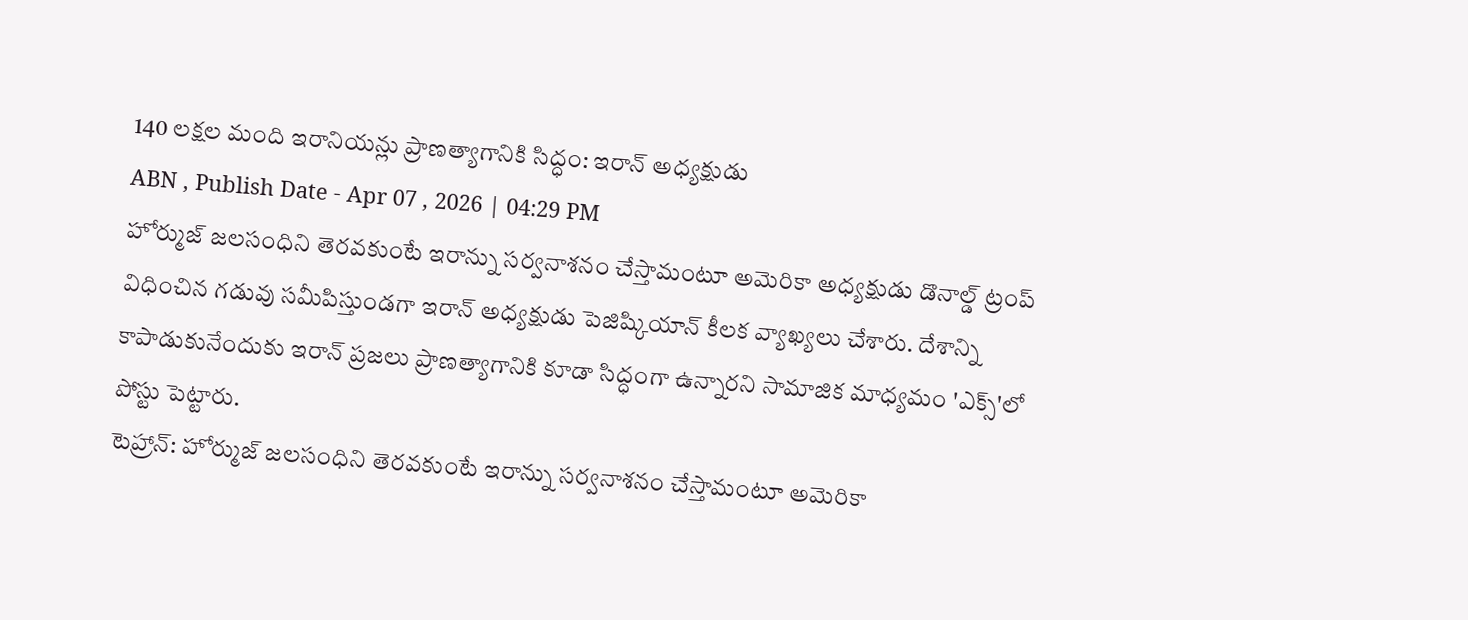140 లక్షల మంది ఇరానియన్లు ప్రాణత్యాగానికి సిద్ధం: ఇరాన్ అధ్యక్షుడు
ABN , Publish Date - Apr 07 , 2026 | 04:29 PM
హోర్ముజ్ జలసంధిని తెరవకుంటే ఇరాన్ను సర్వనాశనం చేస్తామంటూ అమెరికా అధ్యక్షుడు డొనాల్డ్ ట్రంప్ విధించిన గడువు సమీపిస్తుండగా ఇరాన్ అధ్యక్షుడు పెజిష్కియాన్ కీలక వ్యాఖ్యలు చేశారు. దేశాన్ని కాపాడుకునేందుకు ఇరాన్ ప్రజలు ప్రాణత్యాగానికి కూడా సిద్ధంగా ఉన్నారని సామాజిక మాధ్యమం 'ఎక్స్'లో పోస్టు పెట్టారు.
టెహ్రాన్: హోర్ముజ్ జలసంధిని తెరవకుంటే ఇరాన్ను సర్వనాశనం చేస్తామంటూ అమెరికా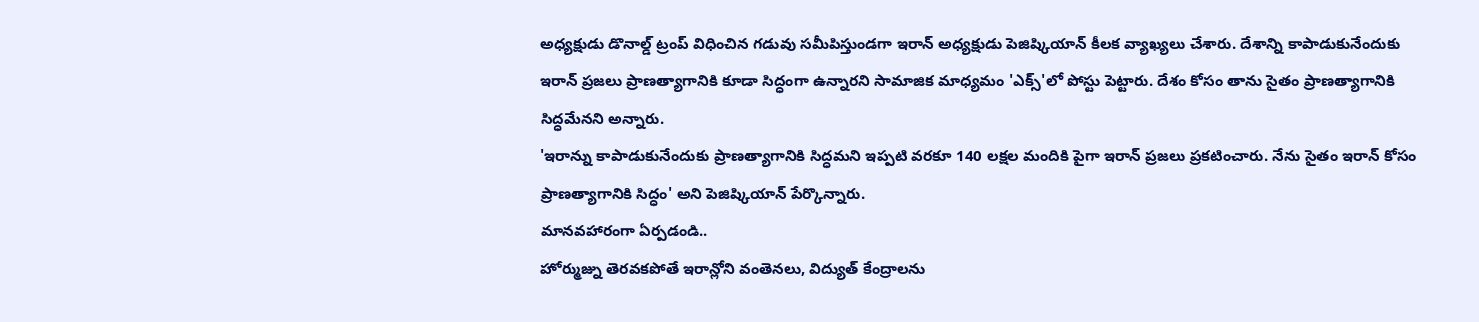అధ్యక్షుడు డొనాల్డ్ ట్రంప్ విధించిన గడువు సమీపిస్తుండగా ఇరాన్ అధ్యక్షుడు పెజిష్కియాన్ కీలక వ్యాఖ్యలు చేశారు. దేశాన్ని కాపాడుకునేందుకు ఇరాన్ ప్రజలు ప్రాణత్యాగానికి కూడా సిద్ధంగా ఉన్నారని సామాజిక మాధ్యమం 'ఎక్స్'లో పోస్టు పెట్టారు. దేశం కోసం తాను సైతం ప్రాణత్యాగానికి సిద్ధమేనని అన్నారు.
'ఇరాన్ను కాపాడుకునేందుకు ప్రాణత్యాగానికి సిద్ధమని ఇప్పటి వరకూ 140 లక్షల మందికి పైగా ఇరాన్ ప్రజలు ప్రకటించారు. నేను సైతం ఇరాన్ కోసం ప్రాణత్యాగానికి సిద్ధం' అని పెజిష్కియాన్ పేర్కొన్నారు.
మానవహారంగా ఏర్పడండి..
హోర్ముజ్ను తెరవకపోతే ఇరాన్లోని వంతెనలు, విద్యుత్ కేంద్రాలను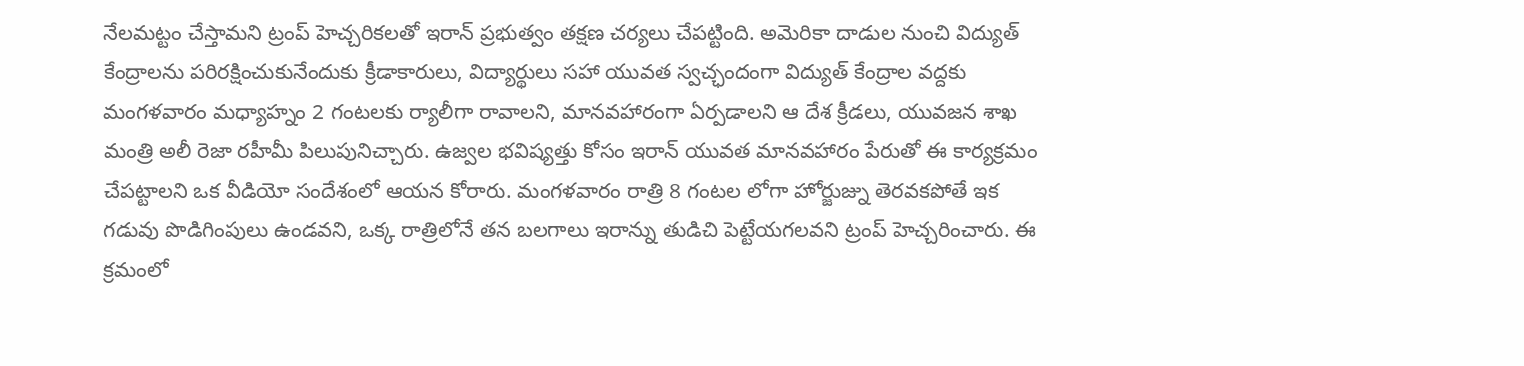నేలమట్టం చేస్తామని ట్రంప్ హెచ్చరికలతో ఇరాన్ ప్రభుత్వం తక్షణ చర్యలు చేపట్టింది. అమెరికా దాడుల నుంచి విద్యుత్ కేంద్రాలను పరిరక్షించుకునేందుకు క్రీడాకారులు, విద్యార్థులు సహా యువత స్వచ్ఛందంగా విద్యుత్ కేంద్రాల వద్దకు మంగళవారం మధ్యాహ్నం 2 గంటలకు ర్యాలీగా రావాలని, మానవహారంగా ఏర్పడాలని ఆ దేశ క్రీడలు, యువజన శాఖ మంత్రి అలీ రెజా రహీమీ పిలుపునిచ్చారు. ఉజ్వల భవిష్యత్తు కోసం ఇరాన్ యువత మానవహారం పేరుతో ఈ కార్యక్రమం చేపట్టాలని ఒక వీడియో సందేశంలో ఆయన కోరారు. మంగళవారం రాత్రి 8 గంటల లోగా హోర్జుజ్ను తెరవకపోతే ఇక గడువు పొడిగింపులు ఉండవని, ఒక్క రాత్రిలోనే తన బలగాలు ఇరాన్ను తుడిచి పెట్టేయగలవని ట్రంప్ హెచ్చరించారు. ఈ క్రమంలో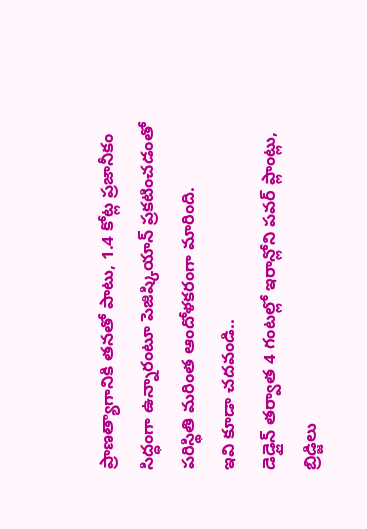ప్రాణత్యాగానికి తనతో పాటు, 1.4 కోట్ల ప్రజానీకం సిద్ధంగా ఉన్నారంటూ పెజిష్కియాన్ ప్రకటించడంతో పరిస్థితి మరింత ఆందోళకరంగా మారింది.
ఇవి కూడా చదవండి..
డెడ్లైన్ తర్వాత 4 గంటల్లో ఇరాన్లోని పవర్ ప్లాంట్లు, బ్రిడ్జిలు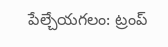పేల్చేయగలం: ట్రంప్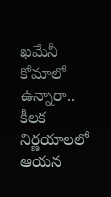ఖమేనీ కోమాలో ఉన్నారా.. కీలక నిర్ణయాలలో ఆయన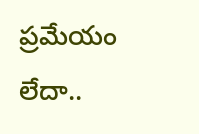ప్రమేయం లేదా..